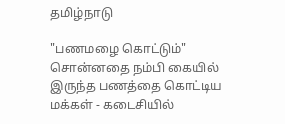தமிழ்நாடு

"பணமழை கொட்டும்" சொன்னதை நம்பி கையில் இருந்த பணத்தை கொட்டிய மக்கள் - கடைசியில்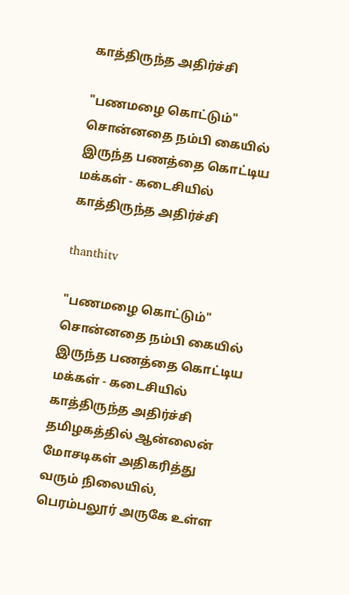காத்திருந்த அதிர்ச்சி

"பணமழை கொட்டும்" சொன்னதை நம்பி கையில் இருந்த பணத்தை கொட்டிய மக்கள் - கடைசியில் காத்திருந்த அதிர்ச்சி

thanthitv

"பணமழை கொட்டும்" சொன்னதை நம்பி கையில் இருந்த பணத்தை கொட்டிய மக்கள் - கடைசியில் காத்திருந்த அதிர்ச்சி தமிழகத்தில் ஆன்லைன் மோசடிகள் அதிகரித்து வரும் நிலையில், பெரம்பலூர் அருகே உள்ள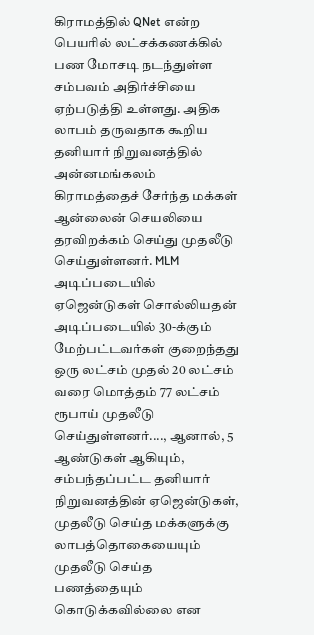கிராமத்தில் QNet என்ற பெயரில் லட்சக்கணக்கில் பண மோசடி நடந்துள்ள சம்பவம் அதிர்ச்சியை ஏற்படுத்தி உள்ளது. அதிக லாபம் தருவதாக கூறிய தனியார் நிறுவனத்தில் அன்னமங்கலம் கிராமத்தைச் சேர்ந்த மக்கள் ஆன்லைன் செயலியை தரவிறக்கம் செய்து முதலீடு செய்துள்ளனர். MLM அடிப்படையில் ஏஜென்டுகள் சொல்லியதன் அடிப்படையில் 30-க்கும் மேற்பட்டவர்கள் குறைந்தது ஒரு லட்சம் முதல் 20 லட்சம் வரை மொத்தம் 77 லட்சம் ரூபாய் முதலீடு செய்துள்ளனர்...., ஆனால், 5 ஆண்டுகள் ஆகியும், சம்பந்தப்பட்ட தனியார் நிறுவனத்தின் ஏஜென்டுகள், முதலீடு செய்த மக்களுக்கு லாபத்தொகையையும் முதலீடு செய்த பணத்தையும் கொடுக்கவில்லை என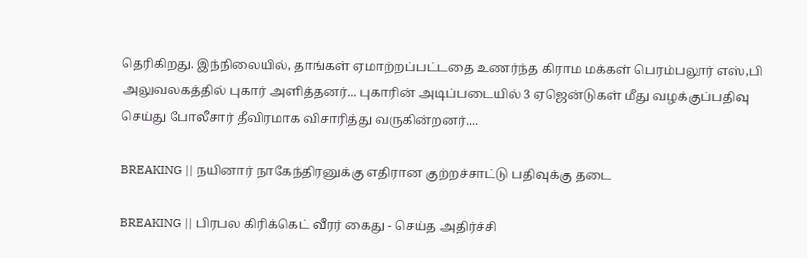தெரிகிறது. இந்நிலையில், தாங்கள் ஏமாற்றப்பட்டதை உணர்ந்த கிராம மக்கள் பெரம்பலூர் எஸ்,பி அலுவலகத்தில் புகார் அளித்தனர்... புகாரின் அடிப்படையில் 3 ஏஜென்டுகள் மீது வழக்குப்பதிவு செய்து போலீசார் தீவிரமாக விசாரித்து வருகின்றனர்....

BREAKING || நயினார் நாகேந்திரனுக்கு எதிரான குற்றச்சாட்டு பதிவுக்கு தடை

BREAKING || பிரபல கிரிக்கெட் வீரர் கைது - செய்த அதிர்ச்சி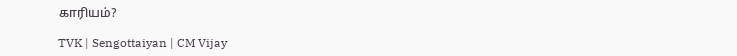காரியம்?

TVK | Sengottaiyan | CM Vijay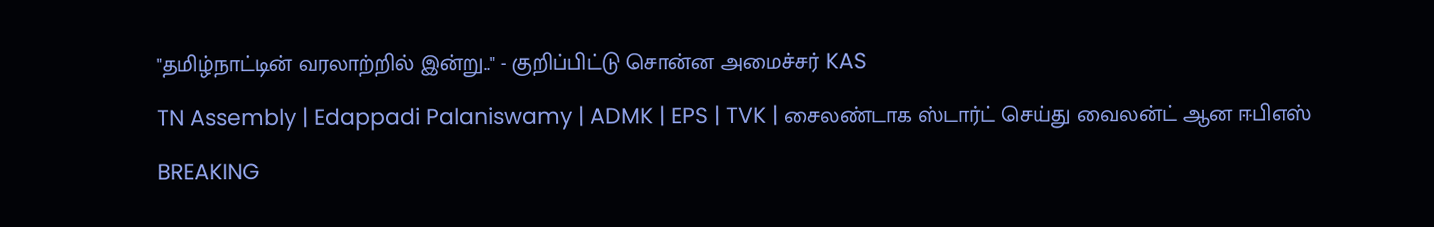"தமிழ்நாட்டின் வரலாற்றில் இன்று.." - குறிப்பிட்டு சொன்ன அமைச்சர் KAS

TN Assembly | Edappadi Palaniswamy | ADMK | EPS | TVK | சைலண்டாக ஸ்டார்ட் செய்து வைலன்ட் ஆன ஈபிஎஸ்

BREAKING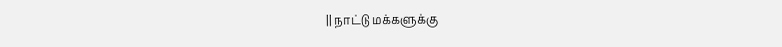|| நாட்டு மக்களுக்கு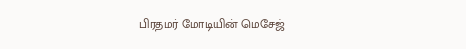பிரதமர் மோடியின் மெசேஜ்